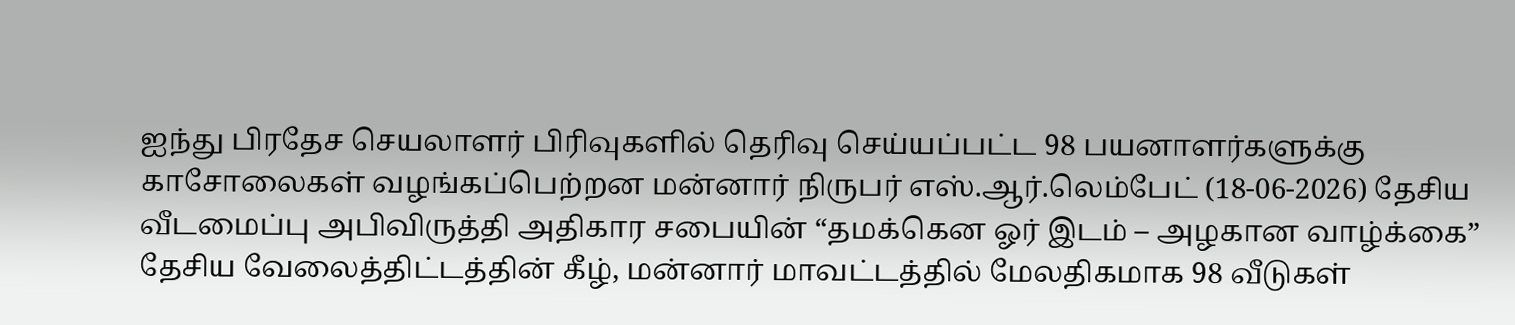ஐந்து பிரதேச செயலாளர் பிரிவுகளில் தெரிவு செய்யப்பட்ட 98 பயனாளர்களுக்கு காசோலைகள் வழங்கப்பெற்றன மன்னார் நிருபர் எஸ்.ஆர்.லெம்பேட் (18-06-2026) தேசிய வீடமைப்பு அபிவிருத்தி அதிகார சபையின் “தமக்கென ஓர் இடம் – அழகான வாழ்க்கை” தேசிய வேலைத்திட்டத்தின் கீழ், மன்னார் மாவட்டத்தில் மேலதிகமாக 98 வீடுகள்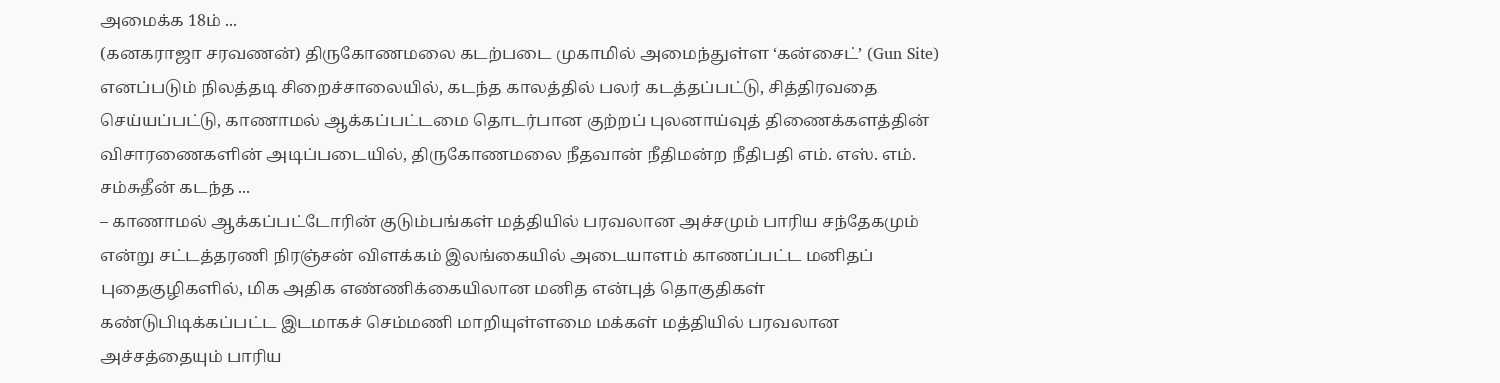அமைக்க 18ம் ...
(கனகராஜா சரவணன்) திருகோணமலை கடற்படை முகாமில் அமைந்துள்ள ‘கன்சைட்’ (Gun Site) எனப்படும் நிலத்தடி சிறைச்சாலையில், கடந்த காலத்தில் பலர் கடத்தப்பட்டு, சித்திரவதை செய்யப்பட்டு, காணாமல் ஆக்கப்பட்டமை தொடர்பான குற்றப் புலனாய்வுத் திணைக்களத்தின் விசாரணைகளின் அடிப்படையில், திருகோணமலை நீதவான் நீதிமன்ற நீதிபதி எம். எஸ். எம். சம்சுதீன் கடந்த ...
– காணாமல் ஆக்கப்பட்டோரின் குடும்பங்கள் மத்தியில் பரவலான அச்சமும் பாரிய சந்தேகமும் என்று சட்டத்தரணி நிரஞ்சன் விளக்கம் இலங்கையில் அடையாளம் காணப்பட்ட மனிதப் புதைகுழிகளில், மிக அதிக எண்ணிக்கையிலான மனித என்புத் தொகுதிகள் கண்டுபிடிக்கப்பட்ட இடமாகச் செம்மணி மாறியுள்ளமை மக்கள் மத்தியில் பரவலான அச்சத்தையும் பாரிய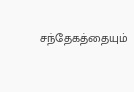சந்தேகத்தையும்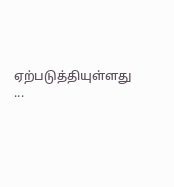ஏற்படுத்தியுள்ளது ...